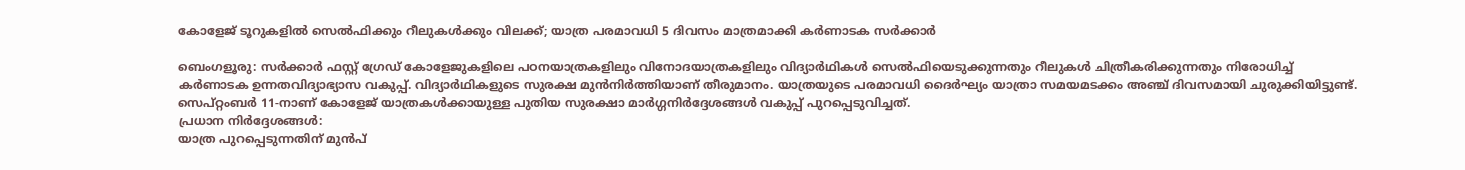കോളേജ് ടൂറുകളിൽ സെൽഫിക്കും റീലുകൾക്കും വിലക്ക്; യാത്ര പരമാവധി 5 ദിവസം മാത്രമാക്കി കർണാടക സർക്കാർ

ബെംഗളൂരു: സർക്കാർ ഫസ്റ്റ് ഗ്രേഡ് കോളേജുകളിലെ പഠനയാത്രകളിലും വിനോദയാത്രകളിലും വിദ്യാർഥികൾ സെൽഫിയെടുക്കുന്നതും റീലുകൾ ചിത്രീകരിക്കുന്നതും നിരോധിച്ച് കർണാടക ഉന്നതവിദ്യാഭ്യാസ വകുപ്പ്. വിദ്യാർഥികളുടെ സുരക്ഷ മുൻനിർത്തിയാണ് തീരുമാനം. യാത്രയുടെ പരമാവധി ദൈർഘ്യം യാത്രാ സമയമടക്കം അഞ്ച് ദിവസമായി ചുരുക്കിയിട്ടുണ്ട്. സെപ്റ്റംബർ 11-നാണ് കോളേജ് യാത്രകൾക്കായുള്ള പുതിയ സുരക്ഷാ മാർഗ്ഗനിർദ്ദേശങ്ങൾ വകുപ്പ് പുറപ്പെടുവിച്ചത്.
പ്രധാന നിർദ്ദേശങ്ങൾ:
യാത്ര പുറപ്പെടുന്നതിന് മുൻപ്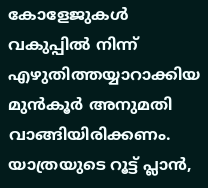കോളേജുകൾ വകുപ്പിൽ നിന്ന് എഴുതിത്തയ്യാറാക്കിയ മുൻകൂർ അനുമതി വാങ്ങിയിരിക്കണം. യാത്രയുടെ റൂട്ട് പ്ലാൻ,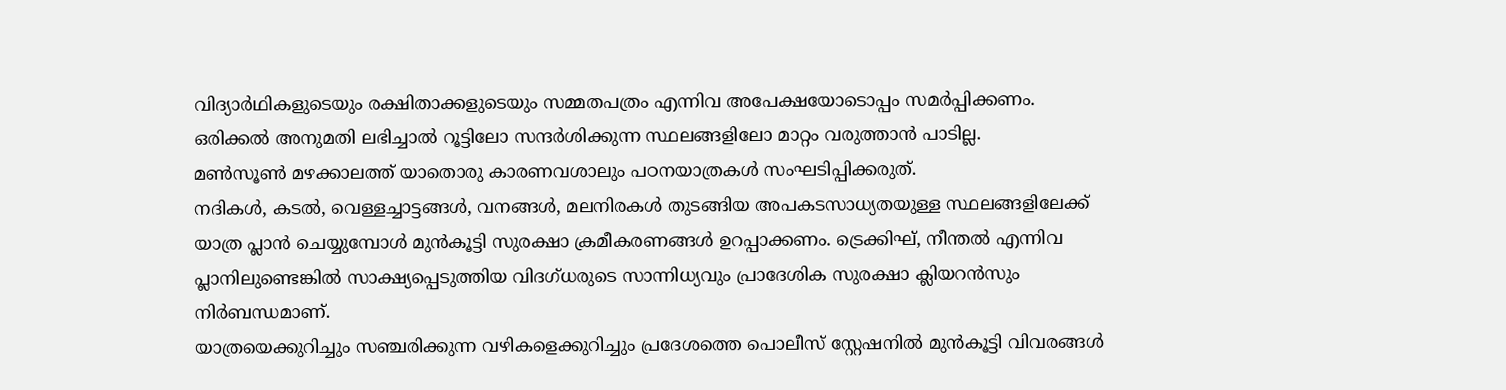വിദ്യാർഥികളുടെയും രക്ഷിതാക്കളുടെയും സമ്മതപത്രം എന്നിവ അപേക്ഷയോടൊപ്പം സമർപ്പിക്കണം. ഒരിക്കൽ അനുമതി ലഭിച്ചാൽ റൂട്ടിലോ സന്ദർശിക്കുന്ന സ്ഥലങ്ങളിലോ മാറ്റം വരുത്താൻ പാടില്ല.
മൺസൂൺ മഴക്കാലത്ത് യാതൊരു കാരണവശാലും പഠനയാത്രകൾ സംഘടിപ്പിക്കരുത്.
നദികൾ, കടൽ, വെള്ളച്ചാട്ടങ്ങൾ, വനങ്ങൾ, മലനിരകൾ തുടങ്ങിയ അപകടസാധ്യതയുള്ള സ്ഥലങ്ങളിലേക്ക് യാത്ര പ്ലാൻ ചെയ്യുമ്പോൾ മുൻകൂട്ടി സുരക്ഷാ ക്രമീകരണങ്ങൾ ഉറപ്പാക്കണം. ട്രെക്കിഘ്, നീന്തൽ എന്നിവ പ്ലാനിലുണ്ടെങ്കിൽ സാക്ഷ്യപ്പെടുത്തിയ വിദഗ്ധരുടെ സാന്നിധ്യവും പ്രാദേശിക സുരക്ഷാ ക്ലിയറൻസും നിർബന്ധമാണ്.
യാത്രയെക്കുറിച്ചും സഞ്ചരിക്കുന്ന വഴികളെക്കുറിച്ചും പ്രദേശത്തെ പൊലീസ് സ്റ്റേഷനിൽ മുൻകൂട്ടി വിവരങ്ങൾ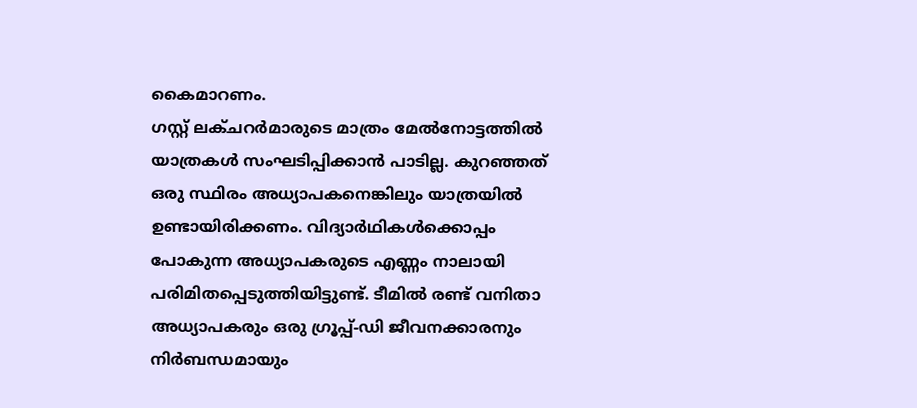കൈമാറണം.
ഗസ്റ്റ് ലക്ചറർമാരുടെ മാത്രം മേൽനോട്ടത്തിൽ യാത്രകൾ സംഘടിപ്പിക്കാൻ പാടില്ല. കുറഞ്ഞത് ഒരു സ്ഥിരം അധ്യാപകനെങ്കിലും യാത്രയിൽ ഉണ്ടായിരിക്കണം. വിദ്യാർഥികൾക്കൊപ്പം പോകുന്ന അധ്യാപകരുടെ എണ്ണം നാലായി പരിമിതപ്പെടുത്തിയിട്ടുണ്ട്. ടീമിൽ രണ്ട് വനിതാ അധ്യാപകരും ഒരു ഗ്രൂപ്പ്-ഡി ജീവനക്കാരനും നിർബന്ധമായും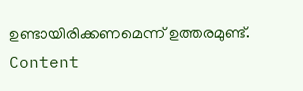ഉണ്ടായിരിക്കണമെന്ന് ഉത്തരമുണ്ട്.
Content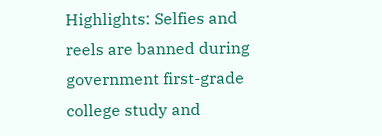Highlights: Selfies and reels are banned during government first-grade college study and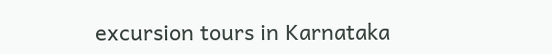excursion tours in Karnataka